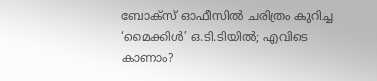ബോക്സ് ഓഫീസിൽ ചരിത്രം കുറിച്ച ‘മൈക്കിൾ’ ഒ.ടി.ടിയിൽ; എവിടെ കാണാം?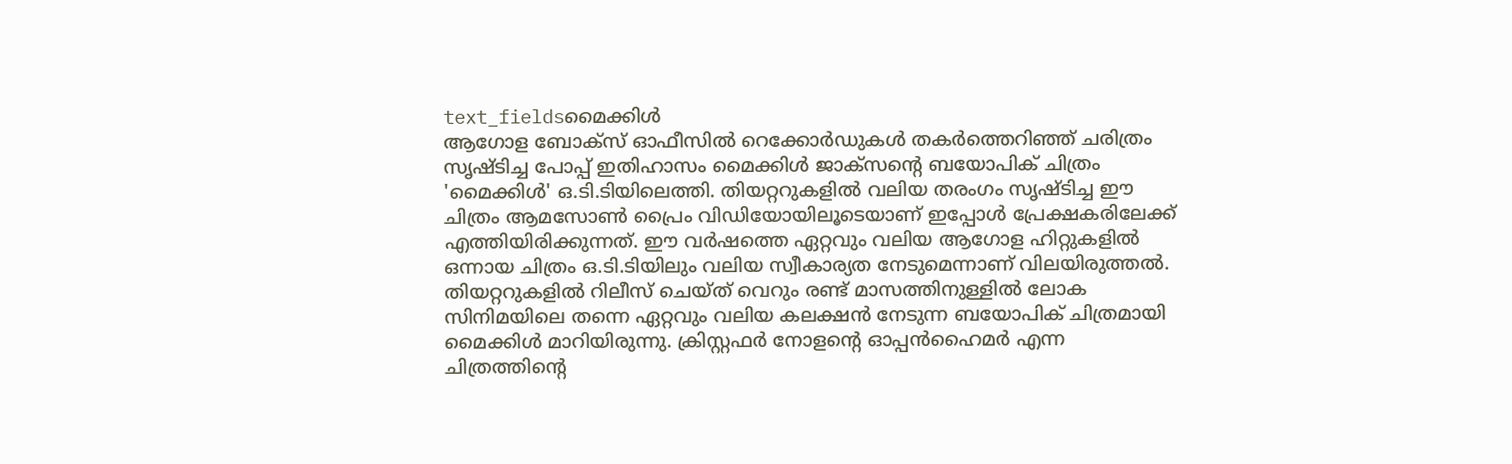text_fieldsമൈക്കിൾ
ആഗോള ബോക്സ് ഓഫീസിൽ റെക്കോർഡുകൾ തകർത്തെറിഞ്ഞ് ചരിത്രം സൃഷ്ടിച്ച പോപ്പ് ഇതിഹാസം മൈക്കിൾ ജാക്സന്റെ ബയോപിക് ചിത്രം 'മൈക്കിൾ' ഒ.ടി.ടിയിലെത്തി. തിയറ്ററുകളിൽ വലിയ തരംഗം സൃഷ്ടിച്ച ഈ ചിത്രം ആമസോൺ പ്രൈം വിഡിയോയിലൂടെയാണ് ഇപ്പോൾ പ്രേക്ഷകരിലേക്ക് എത്തിയിരിക്കുന്നത്. ഈ വർഷത്തെ ഏറ്റവും വലിയ ആഗോള ഹിറ്റുകളിൽ ഒന്നായ ചിത്രം ഒ.ടി.ടിയിലും വലിയ സ്വീകാര്യത നേടുമെന്നാണ് വിലയിരുത്തൽ.
തിയറ്ററുകളിൽ റിലീസ് ചെയ്ത് വെറും രണ്ട് മാസത്തിനുള്ളിൽ ലോക സിനിമയിലെ തന്നെ ഏറ്റവും വലിയ കലക്ഷൻ നേടുന്ന ബയോപിക് ചിത്രമായി മൈക്കിൾ മാറിയിരുന്നു. ക്രിസ്റ്റഫർ നോളന്റെ ഓപ്പൻഹൈമർ എന്ന ചിത്രത്തിന്റെ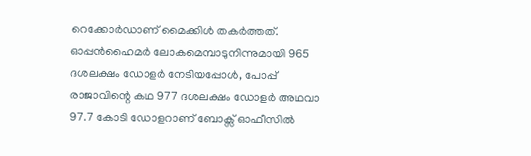റെക്കോർഡാണ് മൈക്കിൾ തകർത്തത്. ഓപ്പൻഹൈമർ ലോകമെമ്പാടുനിന്നുമായി 965 ദശലക്ഷം ഡോളർ നേടിയപ്പോൾ, പോപ്പ് രാജാവിന്റെ കഥ 977 ദശലക്ഷം ഡോളർ അഥവാ 97.7 കോടി ഡോളറാണ് ബോക്സ് ഓഫീസിൽ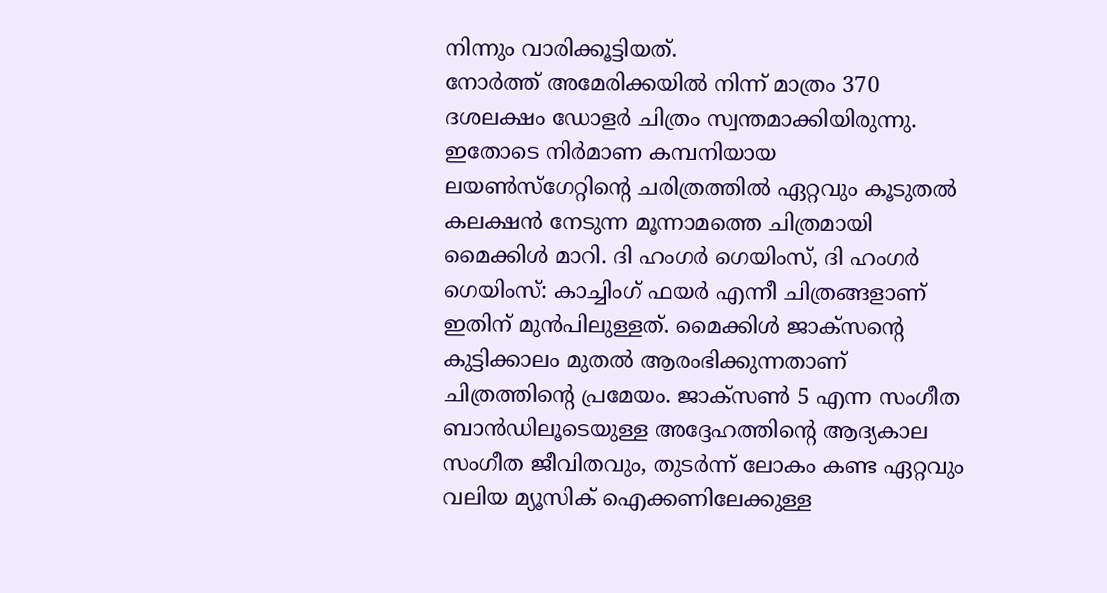നിന്നും വാരിക്കൂട്ടിയത്.
നോർത്ത് അമേരിക്കയിൽ നിന്ന് മാത്രം 370 ദശലക്ഷം ഡോളർ ചിത്രം സ്വന്തമാക്കിയിരുന്നു. ഇതോടെ നിർമാണ കമ്പനിയായ ലയൺസ്ഗേറ്റിന്റെ ചരിത്രത്തിൽ ഏറ്റവും കൂടുതൽ കലക്ഷൻ നേടുന്ന മൂന്നാമത്തെ ചിത്രമായി മൈക്കിൾ മാറി. ദി ഹംഗർ ഗെയിംസ്, ദി ഹംഗർ ഗെയിംസ്: കാച്ചിംഗ് ഫയർ എന്നീ ചിത്രങ്ങളാണ് ഇതിന് മുൻപിലുള്ളത്. മൈക്കിൾ ജാക്സന്റെ കുട്ടിക്കാലം മുതൽ ആരംഭിക്കുന്നതാണ് ചിത്രത്തിന്റെ പ്രമേയം. ജാക്സൺ 5 എന്ന സംഗീത ബാൻഡിലൂടെയുള്ള അദ്ദേഹത്തിന്റെ ആദ്യകാല സംഗീത ജീവിതവും, തുടർന്ന് ലോകം കണ്ട ഏറ്റവും വലിയ മ്യൂസിക് ഐക്കണിലേക്കുള്ള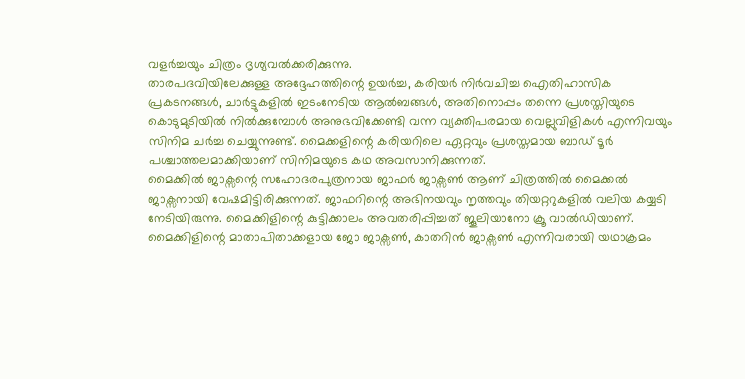വളർച്ചയും ചിത്രം ദൃശ്യവൽക്കരിക്കുന്നു.
താരപദവിയിലേക്കുള്ള അദ്ദേഹത്തിന്റെ ഉയർച്ച, കരിയർ നിർവചിച്ച ഐതിഹാസിക പ്രകടനങ്ങൾ, ചാർട്ടുകളിൽ ഇടംനേടിയ ആൽബങ്ങൾ, അതിനൊപ്പം തന്നെ പ്രശസ്തിയുടെ കൊടുമുടിയിൽ നിൽക്കുമ്പോൾ അനുഭവിക്കേണ്ടി വന്ന വ്യക്തിപരമായ വെല്ലുവിളികൾ എന്നിവയും സിനിമ ചർച്ച ചെയ്യുന്നുണ്ട്. മൈക്കളിന്റെ കരിയറിലെ ഏറ്റവും പ്രശസ്തമായ ബാഡ് ടൂർ പശ്ചാത്തലമാക്കിയാണ് സിനിമയുടെ കഥ അവസാനിക്കുന്നത്.
മൈക്കിൽ ജാക്സന്റെ സഹോദരപുത്രനായ ജാഫർ ജാക്സൺ ആണ് ചിത്രത്തിൽ മൈക്കൽ ജാക്സനായി വേഷമിട്ടിരിക്കുന്നത്. ജാഫറിന്റെ അഭിനയവും നൃത്തവും തിയറ്ററുകളിൽ വലിയ കയ്യടി നേടിയിരുന്നു. മൈക്കിളിന്റെ കുട്ടിക്കാലം അവതരിപ്പിച്ചത് ജൂലിയാനോ ക്രൂ വാൽഡിയാണ്. മൈക്കിളിന്റെ മാതാപിതാക്കളായ ജോ ജാക്സൺ, കാതറിൻ ജാക്സൺ എന്നിവരായി യഥാക്രമം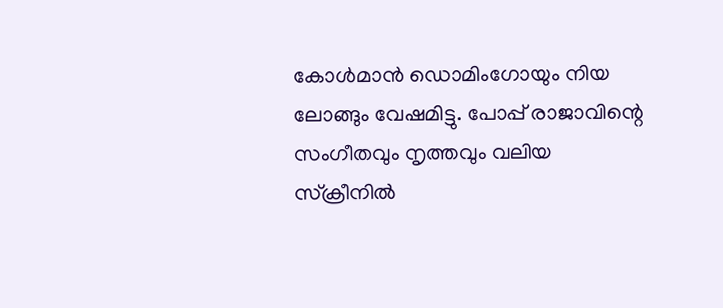കോൾമാൻ ഡൊമിംഗോയും നിയ ലോങ്ങും വേഷമിട്ടു. പോപ്പ് രാജാവിന്റെ സംഗീതവും നൃത്തവും വലിയ സ്ക്രീനിൽ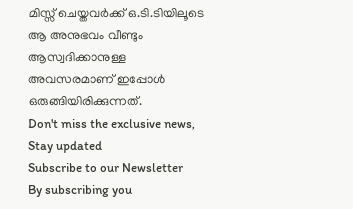മിസ്സ് ചെയ്തവർക്ക് ഒ.ടി.ടിയിലൂടെ ആ അനുഭവം വീണ്ടും ആസ്വദിക്കാനുള്ള അവസരമാണ് ഇപ്പോൾ ഒരുങ്ങിയിരിക്കുന്നത്.
Don't miss the exclusive news, Stay updated
Subscribe to our Newsletter
By subscribing you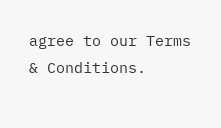agree to our Terms & Conditions.